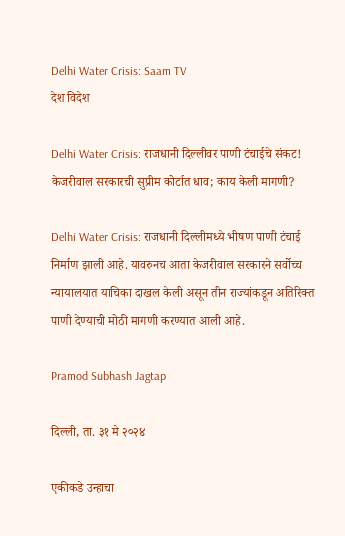Delhi Water Crisis: Saam TV
देश विदेश

Delhi Water Crisis: राजधानी दिल्लीवर पाणी टंचाईचे संकट! केजरीवाल सरकारची सुप्रीम कोर्टात धाव; काय केली मागणी?

Delhi Water Crisis: राजधानी दिल्लीमध्ये भीषण पाणी टंचाई निर्माण झाली आहे. यावरुनच आता केजरीवाल सरकारने सर्वोच्च न्यायालयात याचिका दाखल केली असून तीन राज्यांकडून अतिरिक्त पाणी देण्याची मोठी मागणी करण्यात आली आहे.

Pramod Subhash Jagtap

दिल्ली, ता. ३१ मे २०२४

एकीकडे उन्हाचा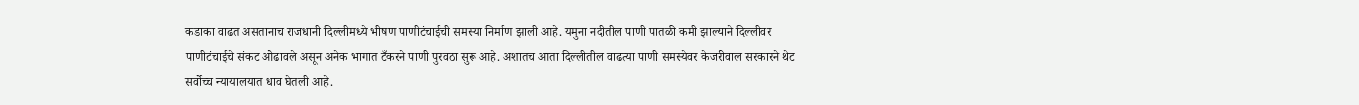कडाका वाढत असतानाच राजधानी दिल्लीमध्ये भीषण पाणीटंचाईची समस्या निर्माण झाली आहे. यमुना नदीतील पाणी पातळी कमी झाल्याने दिल्लीवर पाणीटंचाईचे संकट ओढावले असून अनेक भागात टँकरने पाणी पुरवठा सुरू आहे. अशातच आता दिल्लीतील वाढत्या पाणी समस्येवर केजरीवाल सरकारने थेट सर्वोच्च न्यायालयात धाव घेतली आहे.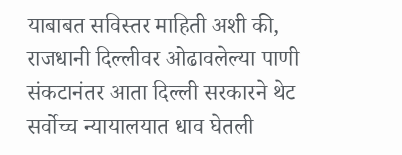याबाबत सविस्तर माहिती अशी की, राजधानी दिल्लीवर ओढावलेल्या पाणी संकटानंतर आता दिल्ली सरकारने थेट सर्वोच्च न्यायालयात धाव घेतली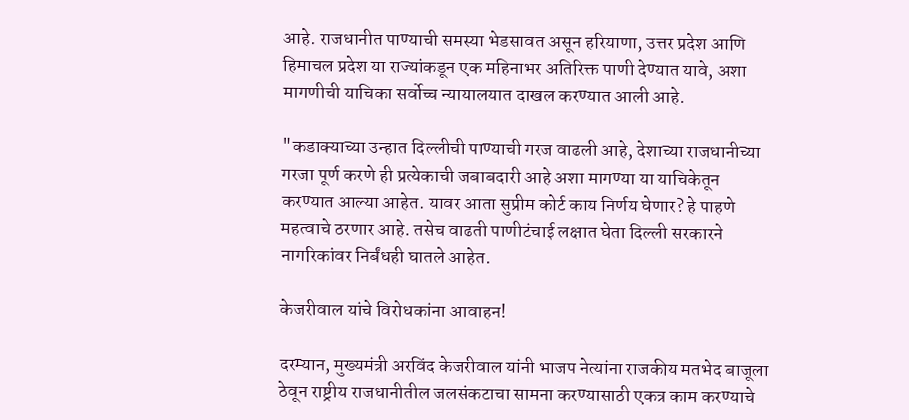आहे. राजधानीत पाण्याची समस्या भेडसावत असून हरियाणा, उत्तर प्रदेश आणि हिमाचल प्रदेश या राज्यांकडून एक महिनाभर अतिरिक्त पाणी देण्यात यावे, अशा मागणीची याचिका सर्वोच्च न्यायालयात दाखल करण्यात आली आहे.

"कडाक्याच्या उन्हात दिल्लीची पाण्याची गरज वाढली आहे, देशाच्या राजधानीच्या गरजा पूर्ण करणे ही प्रत्येकाची जबाबदारी आहे अशा मागण्या या याचिकेतून करण्यात आल्या आहेत. यावर आता सुप्रीम कोर्ट काय निर्णय घेणार? हे पाहणे महत्वाचे ठरणार आहे. तसेच वाढती पाणीटंचाई लक्षात घेता दिल्ली सरकारने नागरिकांवर निर्बंधही घातले आहेत.

केजरीवाल यांचे विरोधकांना आवाहन!

दरम्यान, मुख्यमंत्री अरविंद केजरीवाल यांनी भाजप नेत्यांना राजकीय मतभेद बाजूला ठेवून राष्ट्रीय राजधानीतील जलसंकटाचा सामना करण्यासाठी एकत्र काम करण्याचे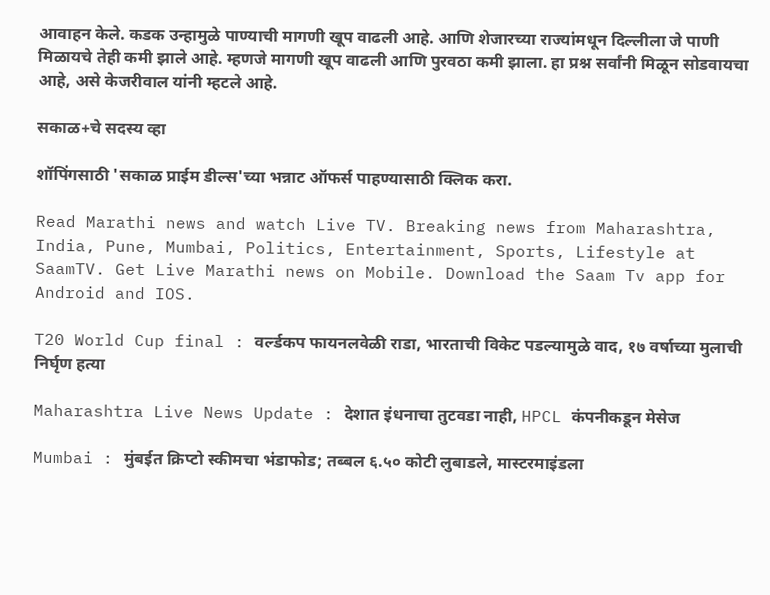आवाहन केले. कडक उन्हामुळे पाण्याची मागणी खूप वाढली आहे. आणि शेजारच्या राज्यांमधून दिल्लीला जे पाणी मिळायचे तेही कमी झाले आहे. म्हणजे मागणी खूप वाढली आणि पुरवठा कमी झाला. हा प्रश्न सर्वांनी मिळून सोडवायचा आहे, असे केजरीवाल यांनी म्हटले आहे.

सकाळ+चे सदस्य व्हा

शॉपिंगसाठी 'सकाळ प्राईम डील्स'च्या भन्नाट ऑफर्स पाहण्यासाठी क्लिक करा.

Read Marathi news and watch Live TV. Breaking news from Maharashtra, India, Pune, Mumbai, Politics, Entertainment, Sports, Lifestyle at SaamTV. Get Live Marathi news on Mobile. Download the Saam Tv app for Android and IOS.

T20 World Cup final : वर्ल्डकप फायनलवेळी राडा, भारताची विकेट पडल्यामुळे वाद, १७ वर्षाच्या मुलाची निर्घृण हत्या

Maharashtra Live News Update : देशात इंधनाचा तुटवडा नाही, HPCL कंपनीकडून मेसेज

Mumbai : मुंबईत क्रिप्टो स्कीमचा भंडाफोड; तब्बल ६.५० कोटी लुबाडले, मास्टरमाइंडला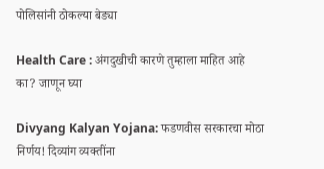पोलिसांनी ठोकल्या बेड्या

Health Care : अंगदुखीची कारणे तुम्हाला माहित आहे का? जाणून घ्या

Divyang Kalyan Yojana: फडणवीस सरकारचा मोठा निर्णय! दिव्यांग व्यक्तींना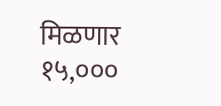मिळणार १५,०००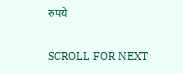रुपये

SCROLL FOR NEXT